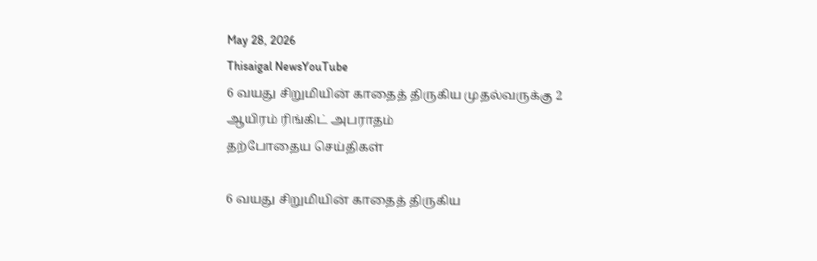May 28, 2026
Thisaigal NewsYouTube
6 வயது சிறுமியின் காதைத் திருகிய முதல்வருக்கு 2 ஆயிரம் ரிங்கிட் அபராதம்
தற்போதைய செய்திகள்

6 வயது சிறுமியின் காதைத் திருகிய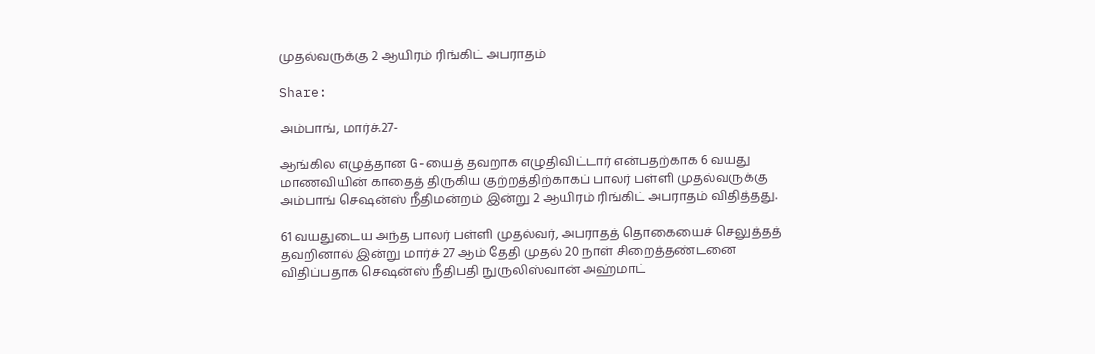முதல்வருக்கு 2 ஆயிரம் ரிங்கிட் அபராதம்

Share:

அம்பாங், மார்ச்.27-

ஆங்கில எழுத்தான G-யைத் தவறாக எழுதிவிட்டார் என்பதற்காக 6 வயது மாணவியின் காதைத் திருகிய குற்றத்திற்காகப் பாலர் பள்ளி முதல்வருக்கு அம்பாங் செஷன்ஸ் நீதிமன்றம் இன்று 2 ஆயிரம் ரிங்கிட் அபராதம் விதித்தது.

61 வயதுடைய அந்த பாலர் பள்ளி முதல்வர், அபராதத் தொகையைச் செலுத்தத் தவறினால் இன்று மார்ச் 27 ஆம் தேதி முதல் 20 நாள் சிறைத்தண்டனை விதிப்பதாக செஷன்ஸ் நீதிபதி நுருலிஸ்வான் அஹ்மாட்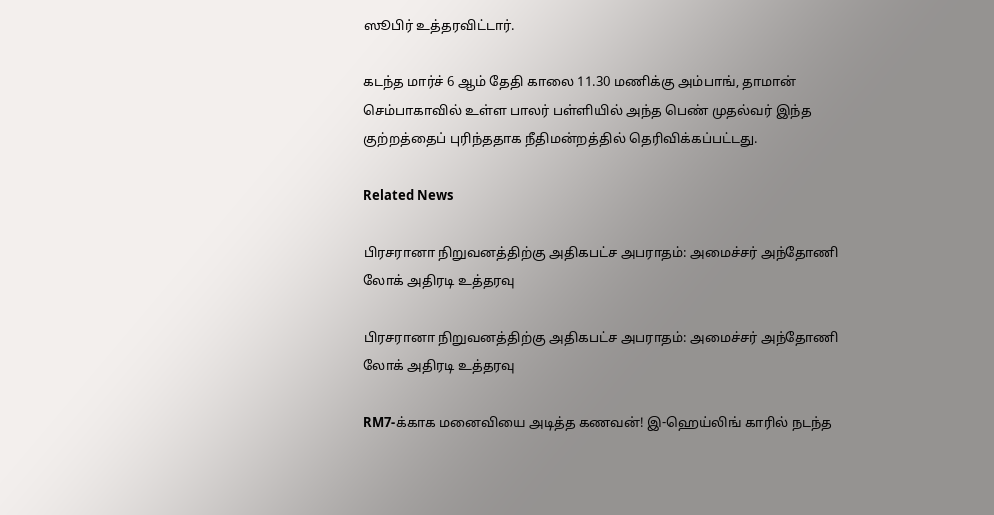ஸூபிர் உத்தரவிட்டார்.

கடந்த மார்ச் 6 ஆம் தேதி காலை 11.30 மணிக்கு அம்பாங், தாமான் செம்பாகாவில் உள்ள பாலர் பள்ளியில் அந்த பெண் முதல்வர் இந்த குற்றத்தைப் புரிந்ததாக நீதிமன்றத்தில் தெரிவிக்கப்பட்டது.

Related News

பிரசரானா நிறுவனத்திற்கு அதிகபட்ச அபராதம்: அமைச்சர் அந்தோணி லோக் அதிரடி உத்தரவு

பிரசரானா நிறுவனத்திற்கு அதிகபட்ச அபராதம்: அமைச்சர் அந்தோணி லோக் அதிரடி உத்தரவு

RM7-க்காக மனைவியை அடித்த கணவன்! இ-ஹெய்லிங் காரில் நடந்த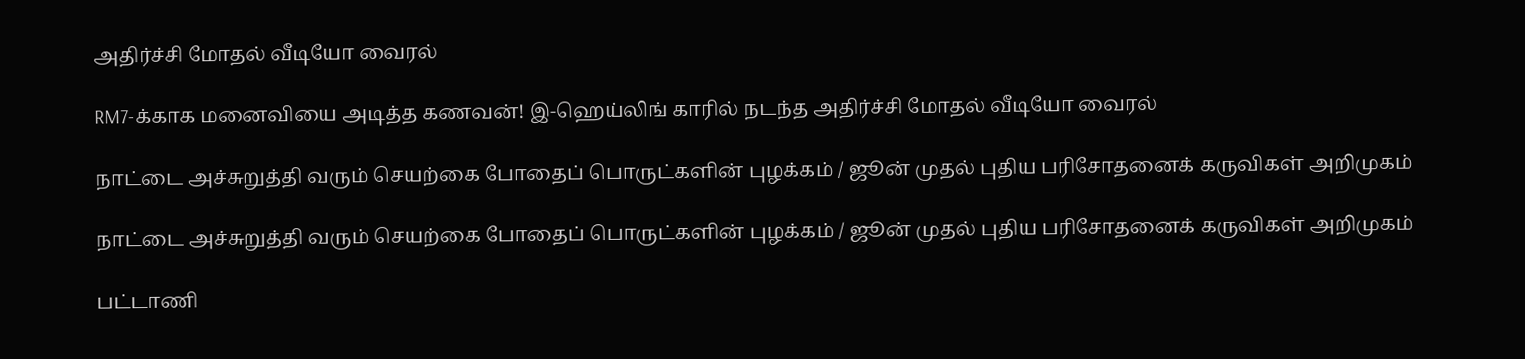அதிர்ச்சி மோதல் வீடியோ வைரல்

RM7-க்காக மனைவியை அடித்த கணவன்! இ-ஹெய்லிங் காரில் நடந்த அதிர்ச்சி மோதல் வீடியோ வைரல்

நாட்டை அச்சுறுத்தி வரும் செயற்கை போதைப் பொருட்களின் புழக்கம் / ஜூன் முதல் புதிய பரிசோதனைக் கருவிகள் அறிமுகம்

நாட்டை அச்சுறுத்தி வரும் செயற்கை போதைப் பொருட்களின் புழக்கம் / ஜூன் முதல் புதிய பரிசோதனைக் கருவிகள் அறிமுகம்

பட்டாணி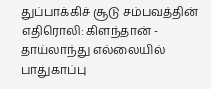துப்பாக்கிச் சூடு சம்பவத்தின் எதிரொலி: கிளந்தான் - தாய்லாந்து எல்லையில் பாதுகாப்பு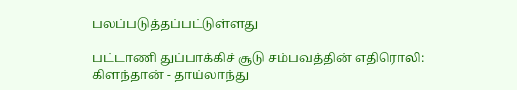பலப்படுத்தப்பட்டுள்ளது

பட்டாணி துப்பாக்கிச் சூடு சம்பவத்தின் எதிரொலி: கிளந்தான் - தாய்லாந்து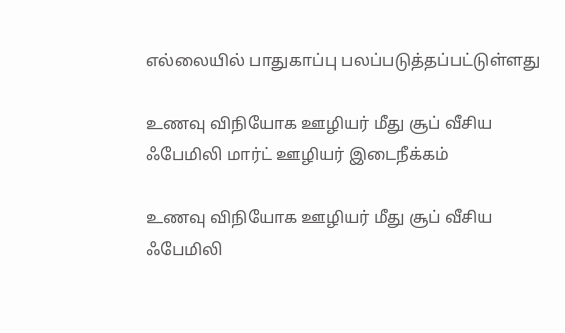எல்லையில் பாதுகாப்பு பலப்படுத்தப்பட்டுள்ளது

உணவு விநியோக ஊழியர் மீது சூப் வீசிய ஃபேமிலி மார்ட் ஊழியர் இடைநீக்கம்

உணவு விநியோக ஊழியர் மீது சூப் வீசிய ஃபேமிலி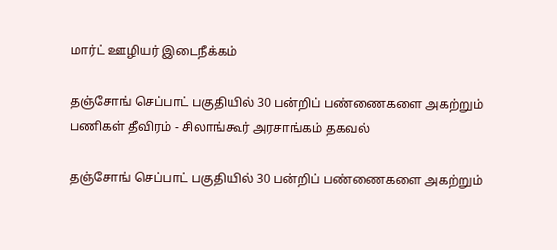மார்ட் ஊழியர் இடைநீக்கம்

தஞ்சோங் செப்பாட் பகுதியில் 30 பன்றிப் பண்ணைகளை அகற்றும் பணிகள் தீவிரம் - சிலாங்கூர் அரசாங்கம் தகவல்

தஞ்சோங் செப்பாட் பகுதியில் 30 பன்றிப் பண்ணைகளை அகற்றும்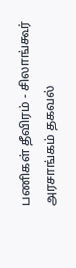பணிகள் தீவிரம் - சிலாங்கூர் அரசாங்கம் தகவல்